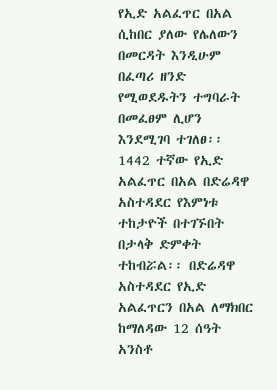የኢድ አልፈጥር በአል ሲከበር ያለው የሌለውን በመርዳት እንዲሁም በፈጣሪ ዘንድ የሚወደዱትን ተግባራት በመፈፀም ሊሆን እንደሚገባ ተገለፀ፡፡
1442 ተኛው የኢድ አልፈጥር በአል በድሬዳዋ አስተዳደር የእምነቱ ተከታዮች በተገኙበት በታላቅ ድምቀት ተከብሯል፡፡ በድሬዳዋ አስተዳደር የኢድ አልፈጥርን በአል ለማክበር ከማለዳው 12 ሰዓት አንስቶ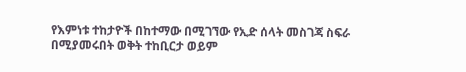የእምነቱ ተከታዮች በከተማው በሚገኘው የኢድ ሰላት መስገጃ ስፍራ በሚያመሩበት ወቅት ተከቢርታ ወይም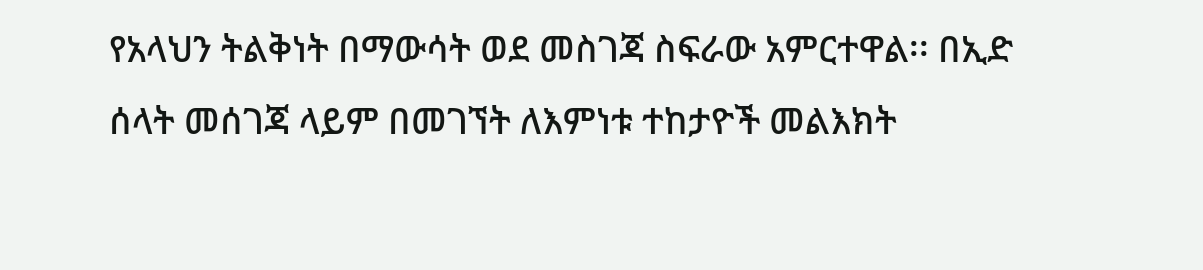የአላህን ትልቅነት በማውሳት ወደ መስገጃ ስፍራው አምርተዋል፡፡ በኢድ ሰላት መሰገጃ ላይም በመገኘት ለእምነቱ ተከታዮች መልእክት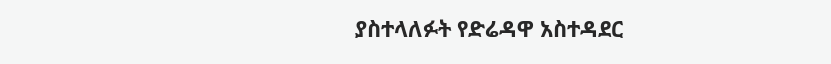ያስተላለፉት የድሬዳዋ አስተዳደር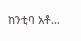ከንቲባ አቶ…